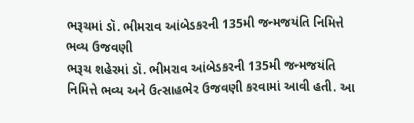ભરૂચમાં ડૉ. ભીમરાવ આંબેડકરની 135મી જન્મજયંતિ નિમિત્તે ભવ્ય ઉજવણી
ભરૂચ શહેરમાં ડૉ. ભીમરાવ આંબેડકરની 135મી જન્મજયંતિ નિમિત્તે ભવ્ય અને ઉત્સાહભેર ઉજવણી કરવામાં આવી હતી. આ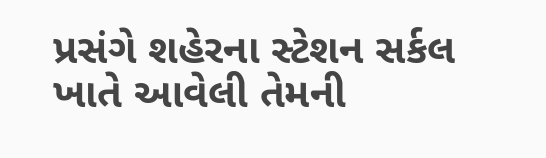પ્રસંગે શહેરના સ્ટેશન સર્કલ ખાતે આવેલી તેમની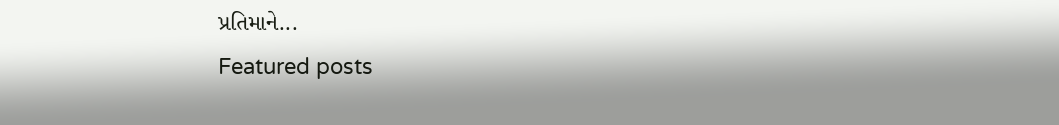પ્રતિમાને...
Featured posts